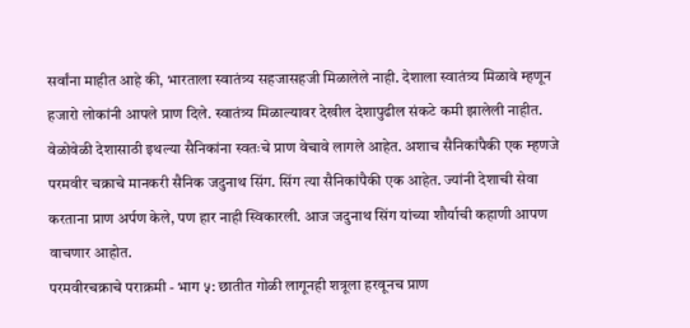सर्वांना माहीत आहे की, भारताला स्वातंत्र्य सहजासहजी मिळालेले नाही. देशाला स्वातंत्र्य मिळावे म्हणून हजारो लोकांनी आपले प्राण दिले. स्वातंत्र्य मिळाल्यावर देखील देशापुढील संकटे कमी झालेली नाहीत. वेळोवेळी देशासाठी इथल्या सैनिकांना स्वतःचे प्राण वेचावे लागले आहेत. अशाच सैनिकांपैकी एक म्हणजे परमवीर चक्राचे मानकरी सैनिक जदुनाथ सिंग. सिंग त्या सैनिकांपैकी एक आहेत. ज्यांनी देशाची सेवा करताना प्राण अर्पण केले, पण हार नाही स्विकारली. आज जदुनाथ सिंग यांच्या शौर्याची कहाणी आपण वाचणार आहोत.
परमवीरचक्राचे पराक्रमी - भाग ५: छातीत गोळी लागूनही शत्रूला हरवूनच प्राण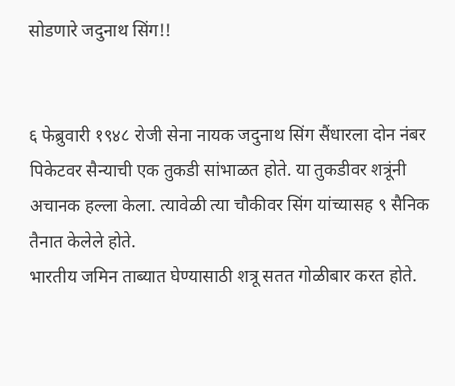सोडणारे जदुनाथ सिंग!!


६ फेब्रुवारी १९४८ रोजी सेना नायक जदुनाथ सिंग सैंधारला दोन नंबर पिकेटवर सैन्याची एक तुकडी सांभाळत होते. या तुकडीवर शत्रूंनी अचानक हल्ला केला. त्यावेळी त्या चौकीवर सिंग यांच्यासह ९ सैनिक तैनात केलेले होते.
भारतीय जमिन ताब्यात घेण्यासाठी शत्रू सतत गोळीबार करत होते.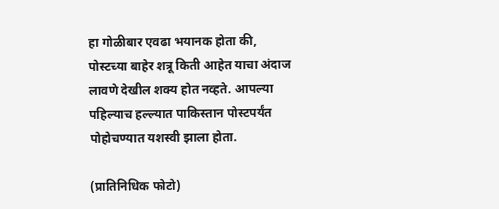हा गोळीबार एवढा भयानक होता की, पोस्टच्या बाहेर शत्रू किती आहेत याचा अंदाज लावणे देखील शक्य होत नव्हते. आपल्या पहिल्याच हल्ल्यात पाकिस्तान पोस्टपर्यंत पोहोचण्यात यशस्वी झाला होता.

(प्रातिनिधिक फोटो)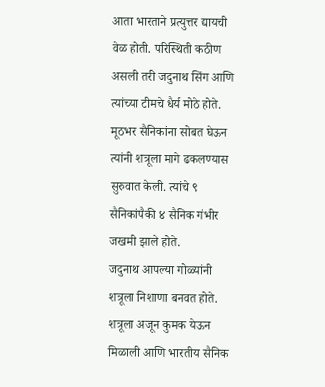आता भारताने प्रत्युत्तर द्यायची वेळ होती. परिस्थिती कठीण असली तरी जदुनाथ सिंग आणि त्यांच्या टीमचे धैर्य मोठे होते. मूठभर सैनिकांना सोबत घेऊन त्यांनी शत्रूला मागे ढकलण्यास सुरुवात केली. त्यांचे ९ सैनिकांपैकी ४ सैनिक गंभीर जखमी झाले होते.
जदुनाथ आपल्या गोळ्यांनी शत्रूला निशाणा बनवत होते. शत्रूला अजून कुमक येऊन मिळाली आणि भारतीय सैनिक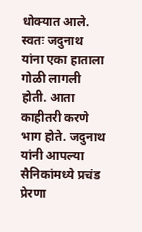धोक्यात आले. स्वतः जदुनाथ यांना एका हाताला गोळी लागली होती. आता काहीतरी करणे भाग होते. जदुनाथ यांनी आपल्या सैनिकांमध्ये प्रचंड प्रेरणा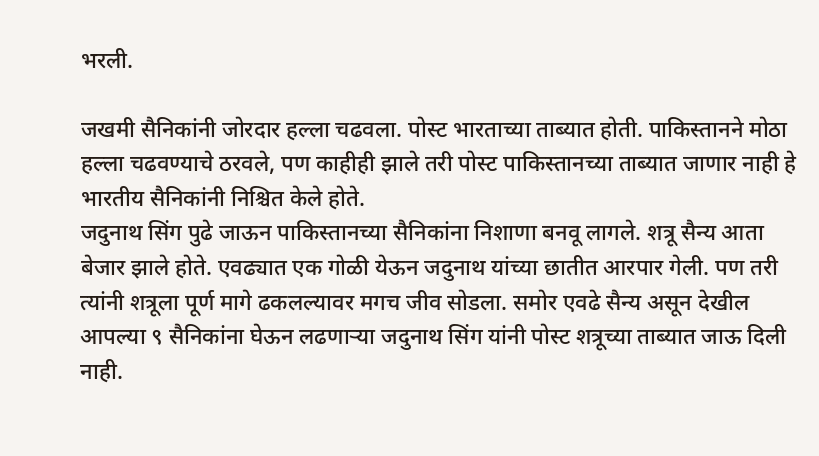भरली.

जखमी सैनिकांनी जोरदार हल्ला चढवला. पोस्ट भारताच्या ताब्यात होती. पाकिस्तानने मोठा हल्ला चढवण्याचे ठरवले, पण काहीही झाले तरी पोस्ट पाकिस्तानच्या ताब्यात जाणार नाही हे भारतीय सैनिकांनी निश्चित केले होते.
जदुनाथ सिंग पुढे जाऊन पाकिस्तानच्या सैनिकांना निशाणा बनवू लागले. शत्रू सैन्य आता बेजार झाले होते. एवढ्यात एक गोळी येऊन जदुनाथ यांच्या छातीत आरपार गेली. पण तरी त्यांनी शत्रूला पूर्ण मागे ढकलल्यावर मगच जीव सोडला. समोर एवढे सैन्य असून देखील आपल्या ९ सैनिकांना घेऊन लढणाऱ्या जदुनाथ सिंग यांनी पोस्ट शत्रूच्या ताब्यात जाऊ दिली नाही.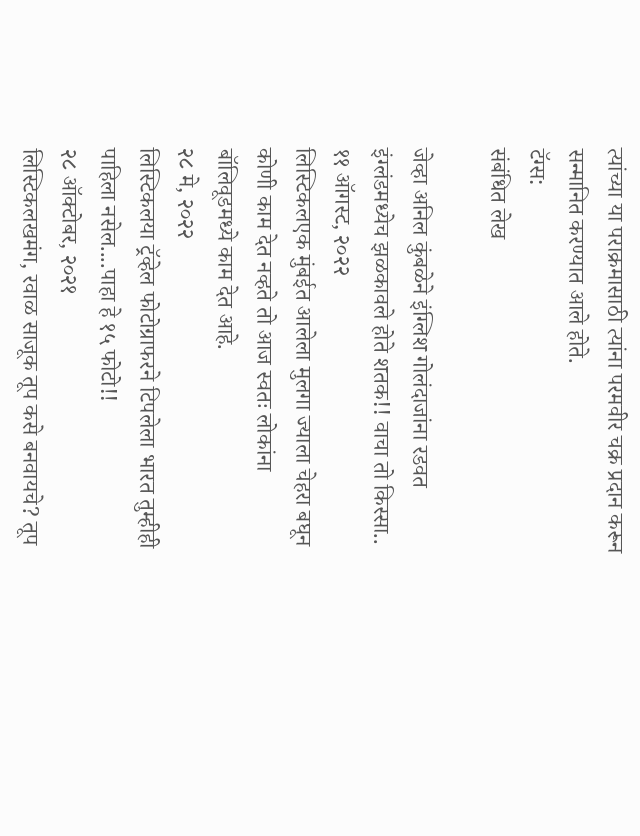त्यांच्या या पराक्रमासाठी त्यांना परमवीर चक्र प्रदान करून सन्मानित करण्यात आले होते.
टॅग्स:
संबंधित लेख

जेव्हा अनिल कुंबळेने इंग्लिश गोलंदाजांना रडवत इंग्लंडमध्येच झळकावले होते शतक!! वाचा तो किस्सा..
११ ऑगस्ट, २०२२
लिस्टिकलएक मुंबईत आलेला मुलगा ज्याला चेहरा बघून कोणी काम देत नव्हते तो आज स्वतः लोकांना बॉलिवूडमध्ये काम देत आहे.
२८ मे, २०२२
लिस्टिकलया ट्रॅव्हेल फोटोग्राफरने टिपलेला भारत तुम्हीही पाहिला नसेल....पाहा हे १५ फोटो!!
२८ ऑक्टोबर, २०२१
लिस्टिकलखमंग, रवाळ साजूक तूप कसे बनवायचे? तूप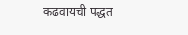कढवायची पद्धत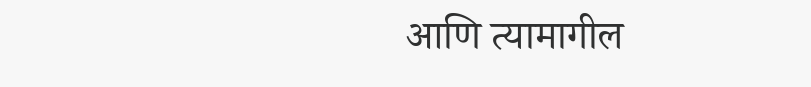आणि त्यामागील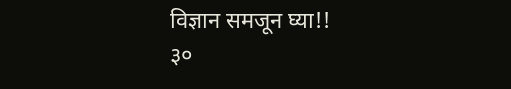विज्ञान समजून घ्या!!
३०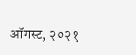ऑगस्ट, २०२१